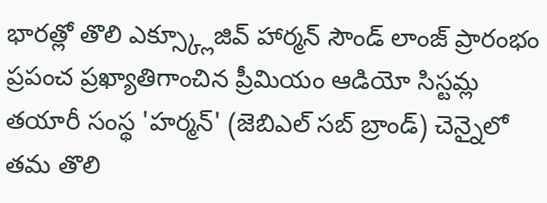భారత్లో తొలి ఎక్స్క్లూజివ్ హార్మన్ సౌండ్ లాంజ్ ప్రారంభం
ప్రపంచ ప్రఖ్యాతిగాంచిన ప్రీమియం ఆడియో సిస్టమ్ల తయారీ సంస్థ 'హర్మన్' (జెబిఎల్ సబ్ బ్రాండ్) చెన్నైలో తమ తొలి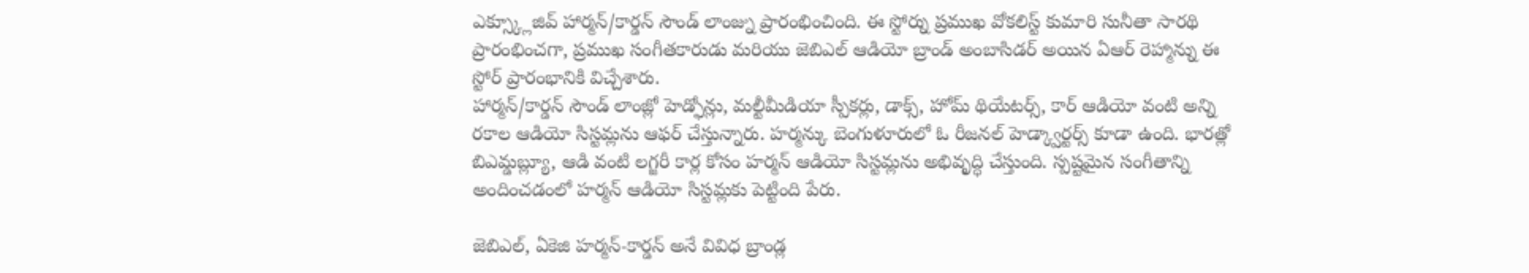ఎక్స్క్లూజివ్ హార్మన్/కార్డన్ సౌండ్ లాంజ్ను ప్రారంభించింది. ఈ స్టోర్ను ప్రముఖ వోకలిస్ట్ కుమారి సునీతా సారథి ప్రారంభించగా, ప్రముఖ సంగీతకారుడు మరియు జెబిఎల్ ఆడియో బ్రాండ్ అంబాసిడర్ అయిన ఏఆర్ రెహ్మాన్ను ఈ స్టోర్ ప్రారంభానికి విచ్చేశారు.
హార్మన్/కార్డన్ సౌండ్ లాంజ్లో హెడ్ఫోన్లు, మల్టీమీడియా స్పీకర్లు, డాక్స్, హోమ్ థియేటర్స్, కార్ ఆడియో వంటి అన్ని రకాల ఆడియో సిస్టమ్లను ఆఫర్ చేస్తున్నారు. హర్మన్కు బెంగుళూరులో ఓ రీజనల్ హెడ్క్వార్టర్స్ కూడా ఉంది. భారత్లో బిఎమ్డబ్ల్యూ, ఆడి వంటి లగ్జరీ కార్ల కోసం హర్మన్ ఆడియో సిస్టమ్లను అభివృద్ధి చేస్తుంది. స్పష్టమైన సంగీతాన్ని అందించడంలో హర్మన్ ఆడియో సిస్టమ్లకు పెట్టింది పేరు.

జెబిఎల్, ఏకెజి హర్మన్-కార్డన్ అనే వివిధ బ్రాండ్ల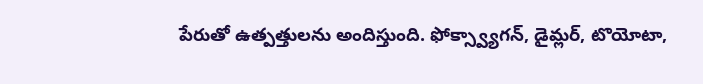పేరుతో ఉత్పత్తులను అందిస్తుంది. ఫోక్స్వ్యాగన్, డైమ్లర్, టొయోటా,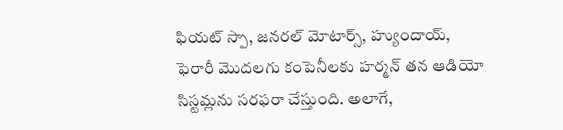ఫియట్ స్పా, జనరల్ మోటార్స్, హ్యుందాయ్, ఫెరారీ మొదలగు కంపెనీలకు హర్మన్ తన ఆడియో సిస్టమ్లను సరఫరా చేస్తుంది. అలాగే,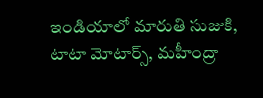ఇండియాలో మారుతి సుజుకి, టాటా మోటార్స్, మహీంద్రా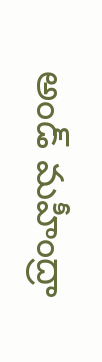అండ్ మహీంద్రా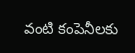వంటి కంపెనీలకు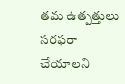తమ ఉత్పత్తులు సరఫరా చేయాలని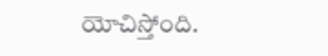యోచిస్తోంది.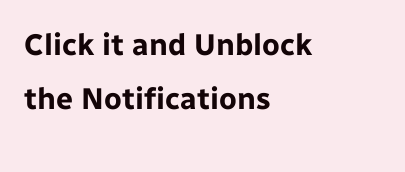Click it and Unblock the Notifications